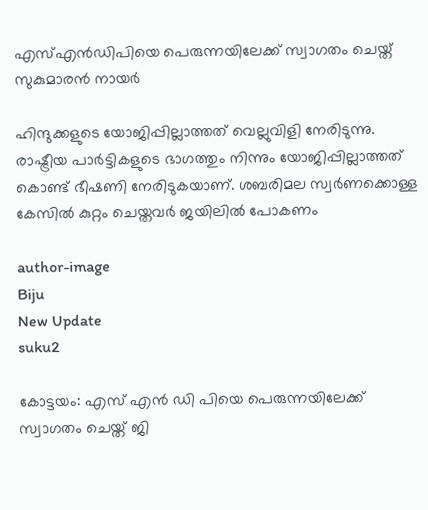എസ്എന്‍ഡിപിയെ പെരുന്നയിലേക്ക് സ്വാഗതം ചെയ്ത് സുകുമാരന്‍ നായര്‍

ഹിന്ദുക്കളുടെ യോജിപ്പില്ലാത്തത് വെല്ലുവിളി നേരിടുന്നു. രാഷ്ട്രീയ പാര്‍ട്ടികളുടെ ഭാഗത്തും നിന്നും യോജിപ്പില്ലാത്തത് കൊണ്ട് ഭീഷണി നേരിടുകയാണ്. ശബരിമല സ്വര്‍ണക്കൊള്ള കേസില്‍ കുറ്റം ചെയ്തവര്‍ ജയിലില്‍ പോകണം

author-image
Biju
New Update
suku2

കോട്ടയം: എസ് എന്‍ ഡി പിയെ പെരുന്നയിലേക്ക് സ്വാഗതം ചെയ്ത് ജി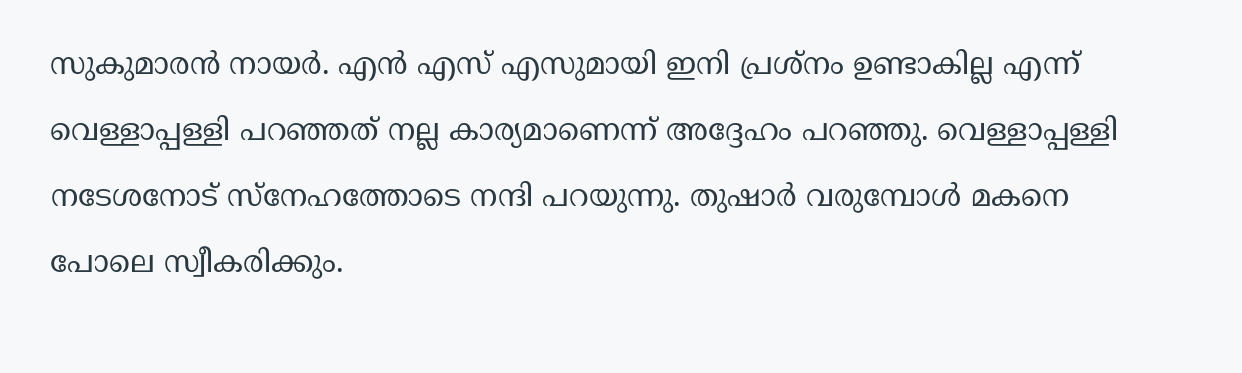സുകുമാരന്‍ നായര്‍. എന്‍ എസ് എസുമായി ഇനി പ്രശ്‌നം ഉണ്ടാകില്ല എന്ന് വെള്ളാപ്പള്ളി പറഞ്ഞത് നല്ല കാര്യമാണെന്ന് അദ്ദേഹം പറഞ്ഞു. വെള്ളാപ്പള്ളി നടേശനോട് സ്‌നേഹത്തോടെ നന്ദി പറയുന്നു. തുഷാര്‍ വരുമ്പോള്‍ മകനെ പോലെ സ്വീകരിക്കും.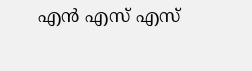എന്‍ എസ് എസ്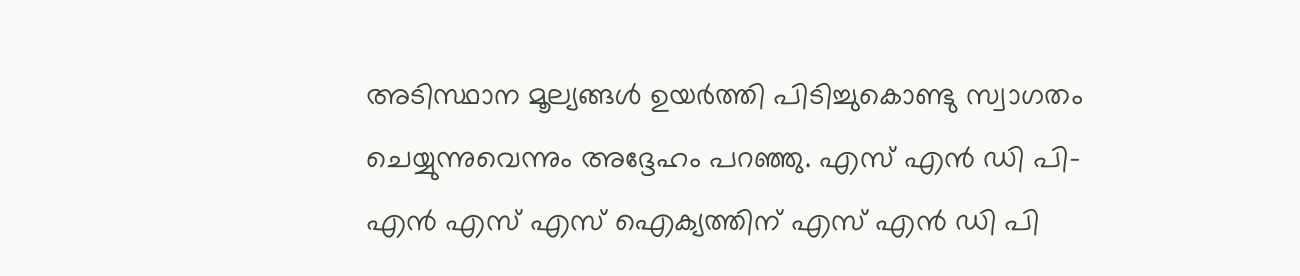അടിസ്ഥാന മൂല്യങ്ങള്‍ ഉയര്‍ത്തി പിടിച്ചുകൊണ്ടു സ്വാഗതം ചെയ്യുന്നുവെന്നും അദ്ദേഹം പറഞ്ഞു. എസ് എന്‍ ഡി പി- എന്‍ എസ് എസ് ഐക്യത്തിന് എസ് എന്‍ ഡി പി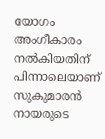യോഗം അംഗീകാരം നല്‍കിയതിന് പിന്നാലെയാണ് സുകുമാരന്‍ നായരുടെ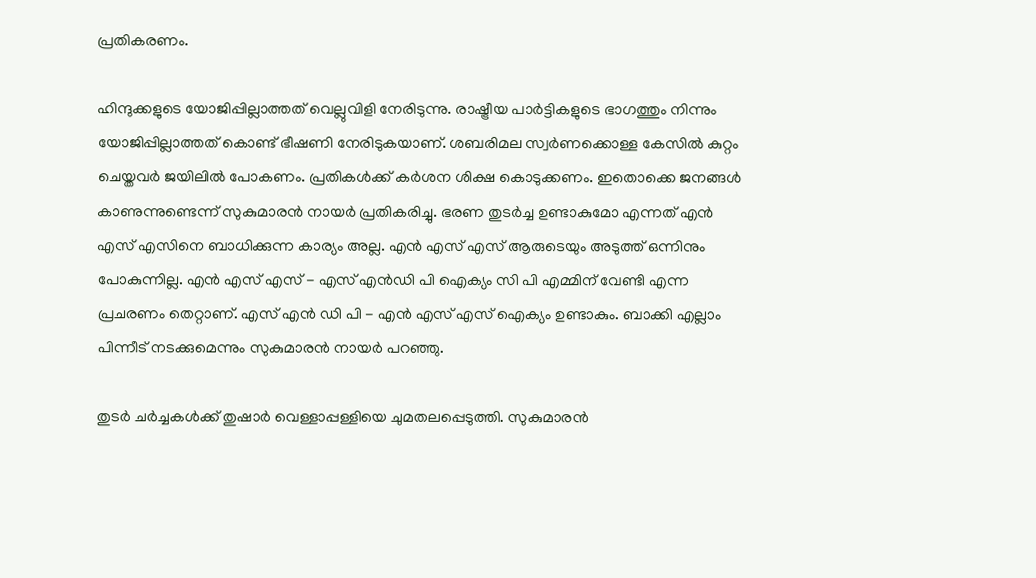പ്രതികരണം.

ഹിന്ദുക്കളുടെ യോജിപ്പില്ലാത്തത് വെല്ലുവിളി നേരിടുന്നു. രാഷ്ട്രീയ പാര്‍ട്ടികളുടെ ഭാഗത്തും നിന്നും യോജിപ്പില്ലാത്തത് കൊണ്ട് ഭീഷണി നേരിടുകയാണ്. ശബരിമല സ്വര്‍ണക്കൊള്ള കേസില്‍ കുറ്റം ചെയ്തവര്‍ ജയിലില്‍ പോകണം. പ്രതികള്‍ക്ക് കര്‍ശന ശിക്ഷ കൊടുക്കണം. ഇതൊക്കെ ജനങ്ങള്‍ കാണുന്നുണ്ടെന്ന് സുകുമാരന്‍ നായര്‍ പ്രതികരിച്ചു. ഭരണ തുടര്‍ച്ച ഉണ്ടാകുമോ എന്നത് എന്‍ എസ് എസിനെ ബാധിക്കുന്ന കാര്യം അല്ല. എന്‍ എസ് എസ് ആരുടെയും അടുത്ത് ഒന്നിനും പോകുന്നില്ല. എന്‍ എസ് എസ് - എസ് എന്‍ഡി പി ഐക്യം സി പി എമ്മിന് വേണ്ടി എന്ന പ്രചരണം തെറ്റാണ്. എസ് എന്‍ ഡി പി - എന്‍ എസ് എസ് ഐക്യം ഉണ്ടാകും. ബാക്കി എല്ലാം പിന്നീട് നടക്കുമെന്നും സുകുമാരന്‍ നായര്‍ പറഞ്ഞു.

തുടര്‍ ചര്‍ച്ചകള്‍ക്ക് തുഷാര്‍ വെള്ളാപ്പള്ളിയെ ചുമതലപ്പെടുത്തി. സുകുമാരന്‍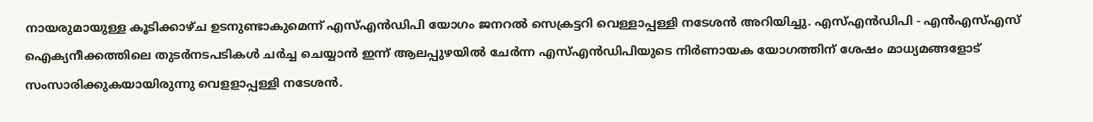നായരുമായുള്ള കൂടിക്കാഴ്ച ഉടനുണ്ടാകുമെന്ന് എസ്എന്‍ഡിപി യോഗം ജനറല്‍ സെക്രട്ടറി വെള്ളാപ്പള്ളി നടേശന്‍ അറിയിച്ചു. എസ്എന്‍ഡിപി - എന്‍എസ്എസ് ഐക്യനീക്കത്തിലെ തുടര്‍നടപടികള്‍ ചര്‍ച്ച ചെയ്യാന്‍ ഇന്ന് ആലപ്പുഴയില്‍ ചേര്‍ന്ന എസ്എന്‍ഡിപിയുടെ നിര്‍ണായക യോഗത്തിന് ശേഷം മാധ്യമങ്ങളോട് സംസാരിക്കുകയായിരുന്നു വെളളാപ്പള്ളി നടേശന്‍.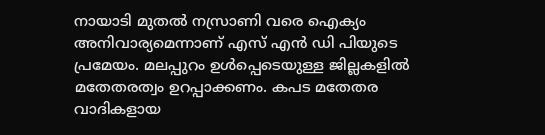നായാടി മുതല്‍ നസ്രാണി വരെ ഐക്യം അനിവാര്യമെന്നാണ് എസ് എന്‍ ഡി പിയുടെ പ്രമേയം. മലപ്പുറം ഉള്‍പ്പെടെയുള്ള ജില്ലകളില്‍ മതേതരത്വം ഉറപ്പാക്കണം. കപട മതേതര വാദികളായ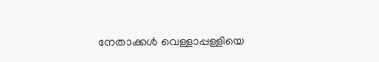നേതാക്കള്‍ വെള്ളാപ്പള്ളിയെ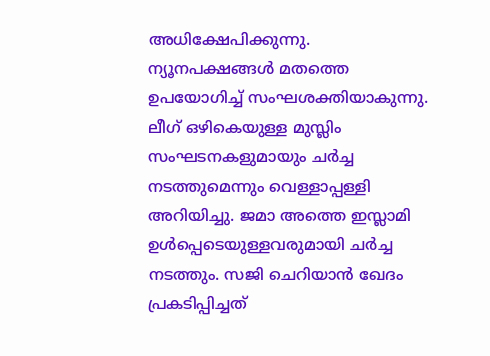അധിക്ഷേപിക്കുന്നു. ന്യൂനപക്ഷങ്ങള്‍ മതത്തെ ഉപയോഗിച്ച് സംഘശക്തിയാകുന്നു. ലീഗ് ഒഴികെയുള്ള മുസ്ലിം സംഘടനകളുമായും ചര്‍ച്ച നടത്തുമെന്നും വെള്ളാപ്പള്ളി അറിയിച്ചു. ജമാ അത്തെ ഇസ്ലാമി ഉള്‍പ്പെടെയുള്ളവരുമായി ചര്‍ച്ച നടത്തും. സജി ചെറിയാന്‍ ഖേദം പ്രകടിപ്പിച്ചത്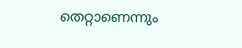തെറ്റാണെന്നും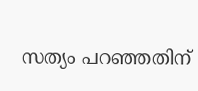സത്യം പറഞ്ഞതിന്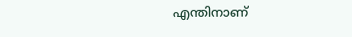എന്തിനാണ്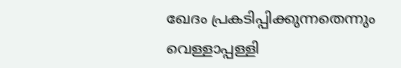ഖേദം പ്രകടിപ്പിക്കുന്നതെന്നും വെള്ളാപ്പള്ളി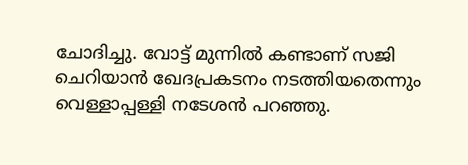ചോദിച്ചു. വോട്ട് മുന്നില്‍ കണ്ടാണ് സജി ചെറിയാന്‍ ഖേദപ്രകടനം നടത്തിയതെന്നും വെള്ളാപ്പള്ളി നടേശന്‍ പറഞ്ഞു.